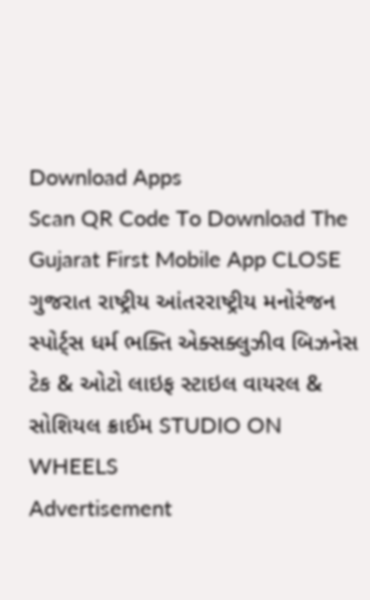Download Apps
Scan QR Code To Download The Gujarat First Mobile App CLOSE
ગુજરાત રાષ્ટ્રીય આંતરરાષ્ટ્રીય મનોરંજન સ્પોર્ટ્સ ધર્મ ભક્તિ એક્સક્લુઝીવ બિઝનેસ ટેક & ઓટો લાઇફ સ્ટાઇલ વાયરલ & સોશિયલ ક્રાઈમ STUDIO ON WHEELS
Advertisement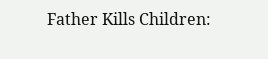Father Kills Children: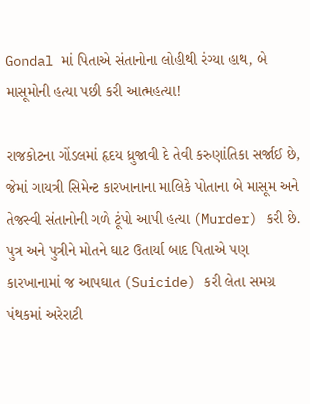Gondal માં પિતાએ સંતાનોના લોહીથી રંગ્યા હાથ, બે માસૂમોની હત્યા પછી કરી આત્મહત્યા!

રાજકોટના ગોંડલમાં હૃદય ધ્રુજાવી દે તેવી કરુણાંતિકા સર્જાઈ છે, જેમાં ગાયત્રી સિમેન્ટ કારખાનાના માલિકે પોતાના બે માસૂમ અને તેજસ્વી સંતાનોની ગળે ટૂંપો આપી હત્યા (Murder) કરી છે. પુત્ર અને પુત્રીને મોતને ઘાટ ઉતાર્યા બાદ પિતાએ પણ કારખાનામાં જ આપઘાત (Suicide) કરી લેતા સમગ્ર પંથકમાં અરેરાટી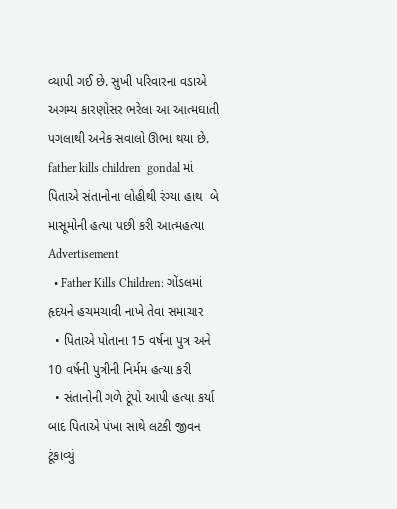વ્યાપી ગઈ છે. સુખી પરિવારના વડાએ અગમ્ય કારણોસર ભરેલા આ આત્મઘાતી પગલાથી અનેક સવાલો ઊભા થયા છે.
father kills children  gondal માં પિતાએ સંતાનોના લોહીથી રંગ્યા હાથ  બે માસૂમોની હત્યા પછી કરી આત્મહત્યા
Advertisement
  • Father Kills Children: ગોંડલમાં હૃદયને હચમચાવી નાખે તેવા સમાચાર
  • પિતાએ પોતાના 15 વર્ષના પુત્ર અને 10 વર્ષની પુત્રીની નિર્મમ હત્યા કરી
  • સંતાનોની ગળે ટૂંપો આપી હત્યા કર્યા બાદ પિતાએ પંખા સાથે લટકી જીવન ટૂંકાવ્યું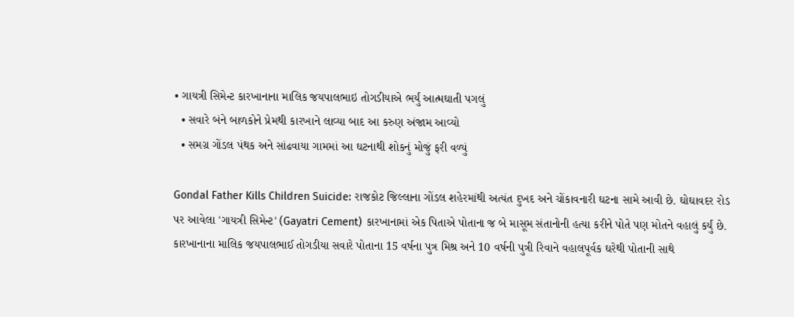• ગાયત્રી સિમેન્ટ કારખાનાના માલિક જયપાલભાઇ તોગડીયાએ ભર્યું આત્મઘાતી પગલું
  • સવારે બંને બાળકોને પ્રેમથી કારખાને લાવ્યા બાદ આ કરુણ અંજામ આવ્યો
  • સમગ્ર ગોંડલ પંથક અને સાંઢવાયા ગામમાં આ ઘટનાથી શોકનું મોજું ફરી વળ્યું

Gondal Father Kills Children Suicide: રાજકોટ જિલ્લાના ગોંડલ શહેરમાંથી અત્યંત દુખદ અને ચોંકાવનારી ઘટના સામે આવી છે. ઘોઘાવદર રોડ પર આવેલા 'ગાયત્રી સિમેન્ટ' (Gayatri Cement) કારખાનામાં એક પિતાએ પોતાના જ બે માસૂમ સંતાનોની હત્યા કરીને પોતે પણ મોતને વહાલું કર્યું છે. કારખાનાના માલિક જયપાલભાઈ તોગડીયા સવારે પોતાના 15 વર્ષના પુત્ર મિશ્ર અને 10 વર્ષની પુત્રી રિવાને વહાલપૂર્વક ઘરેથી પોતાની સાથે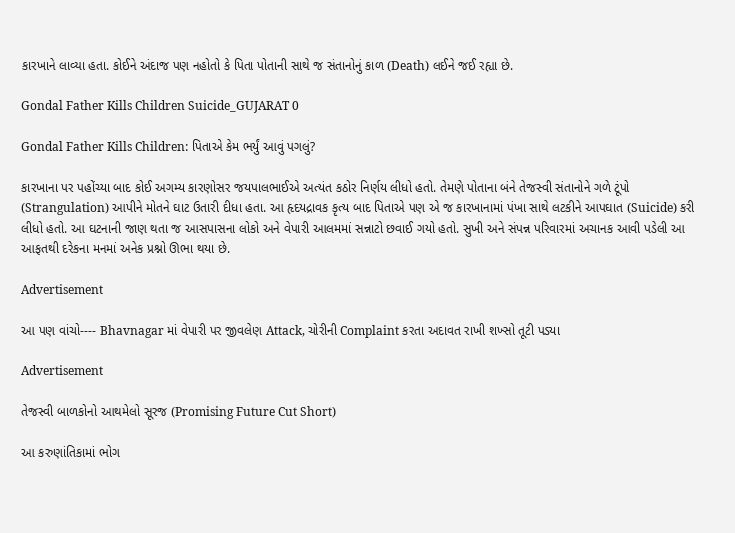કારખાને લાવ્યા હતા. કોઈને અંદાજ પણ નહોતો કે પિતા પોતાની સાથે જ સંતાનોનું કાળ (Death) લઈને જઈ રહ્યા છે.

Gondal Father Kills Children Suicide_GUJARAT 0

Gondal Father Kills Children: પિતાએ કેમ ભર્યું આવું પગલું?

કારખાના પર પહોંચ્યા બાદ કોઈ અગમ્ય કારણોસર જયપાલભાઈએ અત્યંત કઠોર નિર્ણય લીધો હતો. તેમણે પોતાના બંને તેજસ્વી સંતાનોને ગળે ટૂંપો (Strangulation) આપીને મોતને ઘાટ ઉતારી દીધા હતા. આ હૃદયદ્રાવક કૃત્ય બાદ પિતાએ પણ એ જ કારખાનામાં પંખા સાથે લટકીને આપઘાત (Suicide) કરી લીધો હતો. આ ઘટનાની જાણ થતા જ આસપાસના લોકો અને વેપારી આલમમાં સન્નાટો છવાઈ ગયો હતો. સુખી અને સંપન્ન પરિવારમાં અચાનક આવી પડેલી આ આફતથી દરેકના મનમાં અનેક પ્રશ્નો ઊભા થયા છે.

Advertisement

આ પણ વાંચો---- Bhavnagar માં વેપારી પર જીવલેણ Attack, ચોરીની Complaint કરતા અદાવત રાખી શખ્સો તૂટી પડ્યા

Advertisement

તેજસ્વી બાળકોનો આથમેલો સૂરજ (Promising Future Cut Short)

આ કરુણાંતિકામાં ભોગ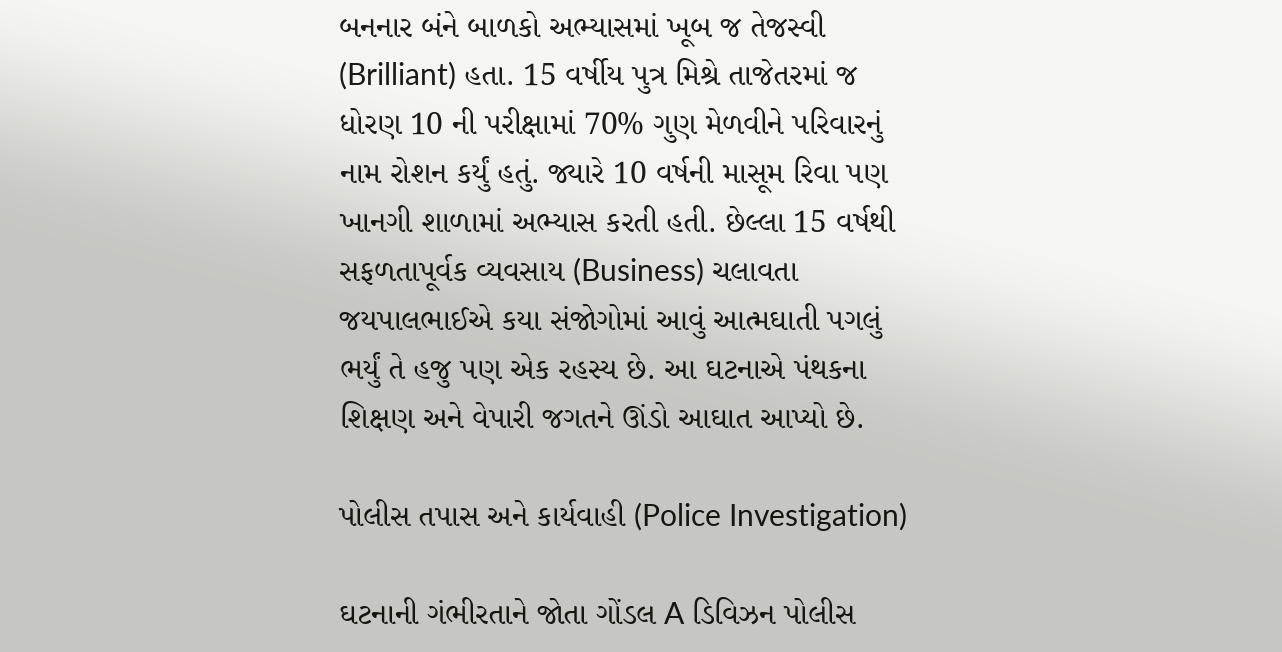બનનાર બંને બાળકો અભ્યાસમાં ખૂબ જ તેજસ્વી (Brilliant) હતા. 15 વર્ષીય પુત્ર મિશ્રે તાજેતરમાં જ ધોરણ 10 ની પરીક્ષામાં 70% ગુણ મેળવીને પરિવારનું નામ રોશન કર્યું હતું. જ્યારે 10 વર્ષની માસૂમ રિવા પણ ખાનગી શાળામાં અભ્યાસ કરતી હતી. છેલ્લા 15 વર્ષથી સફળતાપૂર્વક વ્યવસાય (Business) ચલાવતા જયપાલભાઈએ કયા સંજોગોમાં આવું આત્મઘાતી પગલું ભર્યું તે હજુ પણ એક રહસ્ય છે. આ ઘટનાએ પંથકના શિક્ષણ અને વેપારી જગતને ઊંડો આઘાત આપ્યો છે.

પોલીસ તપાસ અને કાર્યવાહી (Police Investigation)

ઘટનાની ગંભીરતાને જોતા ગોંડલ A ડિવિઝન પોલીસ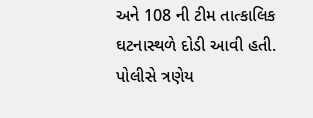અને 108 ની ટીમ તાત્કાલિક ઘટનાસ્થળે દોડી આવી હતી. પોલીસે ત્રણેય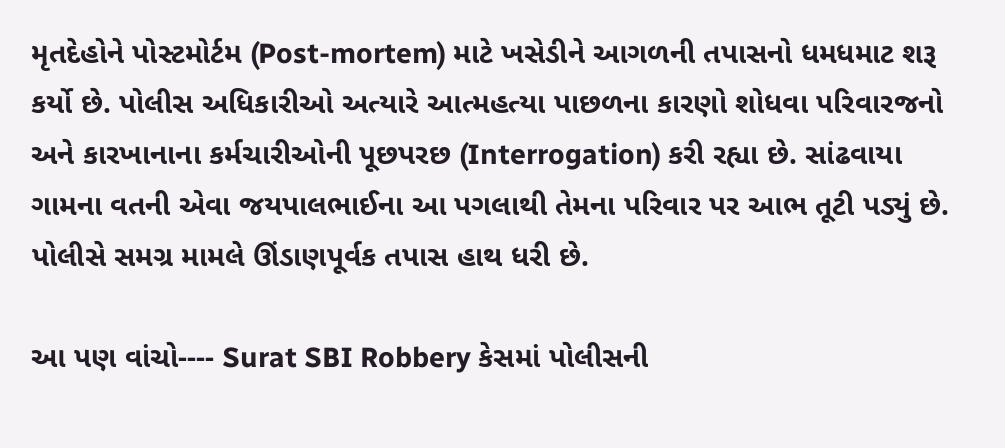મૃતદેહોને પોસ્ટમોર્ટમ (Post-mortem) માટે ખસેડીને આગળની તપાસનો ધમધમાટ શરૂ કર્યો છે. પોલીસ અધિકારીઓ અત્યારે આત્મહત્યા પાછળના કારણો શોધવા પરિવારજનો અને કારખાનાના કર્મચારીઓની પૂછપરછ (Interrogation) કરી રહ્યા છે. સાંઢવાયા ગામના વતની એવા જયપાલભાઈના આ પગલાથી તેમના પરિવાર પર આભ તૂટી પડ્યું છે. પોલીસે સમગ્ર મામલે ઊંડાણપૂર્વક તપાસ હાથ ધરી છે.

આ પણ વાંચો---- Surat SBI Robbery કેસમાં પોલીસની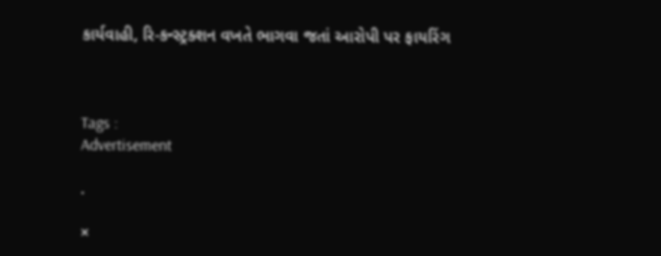કાર્યવાહી, રિ-કન્સ્ટ્રક્શન વખતે ભાગવા જતાં આરોપી પર ફાયરિંગ



Tags :
Advertisement

.

×